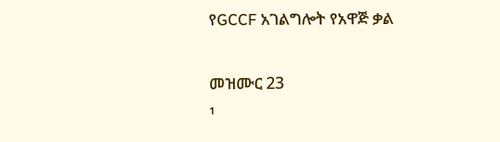የGCCF አገልግሎት የአዋጅ ቃል

መዝሙር 23
¹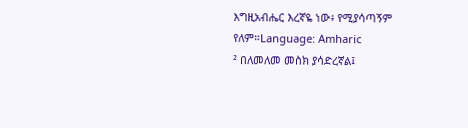እግዚአብሔር እረኛዬ ነው፥ የሚያሳጣኝም የለም።Language: Amharic
² በለመለመ መስክ ያሳድረኛል፤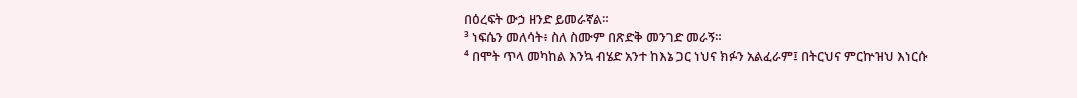በዕረፍት ውኃ ዘንድ ይመራኛል።
³ ነፍሴን መለሳት፥ ስለ ስሙም በጽድቅ መንገድ መራኝ።
⁴ በሞት ጥላ መካከል እንኳ ብሄድ አንተ ከእኔ ጋር ነህና ክፉን አልፈራም፤ በትርህና ምርኵዝህ እነርሱ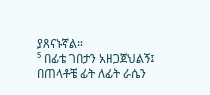ያጸናኑኛል።
⁵ በፊቴ ገበታን አዘጋጀህልኝ፤ በጠላቶቼ ፊት ለፊት ራሴን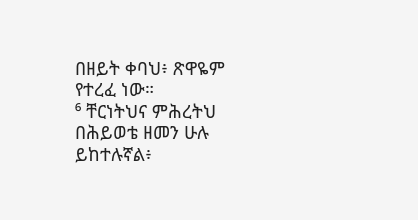በዘይት ቀባህ፥ ጽዋዬም የተረፈ ነው።
⁶ ቸርነትህና ምሕረትህ በሕይወቴ ዘመን ሁሉ ይከተሉኛል፥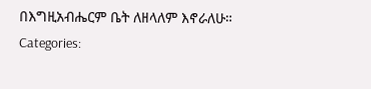በእግዚአብሔርም ቤት ለዘላለም እኖራለሁ።
Categories: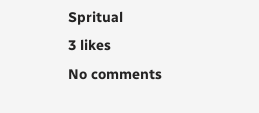Spritual
3 likes
No comments